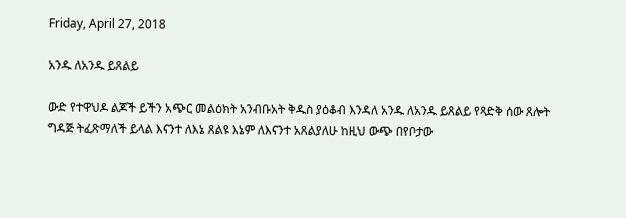Friday, April 27, 2018

አንዱ ለአንዱ ይጸልይ

ውድ የተዋህዶ ልጆች ይችን አጭር መልዕክት አንብቡአት ቅዱስ ያዕቆብ እንዳለ አንዱ ለአንዱ ይጸልይ የጻድቅ ሰው ጸሎት ግዳጅ ትፈጽማለች ይላል እናንተ ለእኔ ጸልዩ እኔም ለእናንተ አጸልያለሁ ከዚህ ውጭ በየቦታው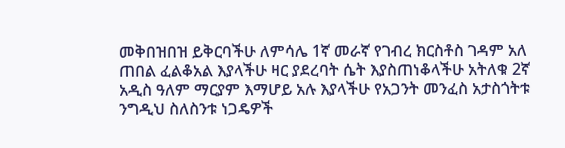መቅበዝበዝ ይቅርባችሁ ለምሳሌ 1ኛ መራኛ የገብረ ክርስቶስ ገዳም አለ ጠበል ፈልቆአል እያላችሁ ዛር ያደረባት ሴት እያስጠነቆላችሁ አትለቁ 2ኛ አዲስ ዓለም ማርያም እማሆይ አሉ እያላችሁ የአጋንት መንፈስ አታስጎትቱ ንግዲህ ስለስንቱ ነጋዴዎች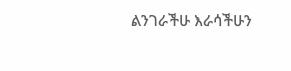ልንገራችሁ እራሳችሁን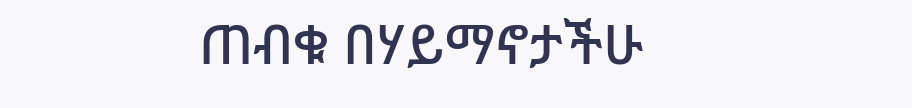ጠብቁ በሃይማኖታችሁ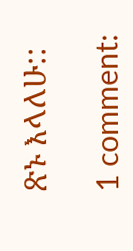ጽኑ እላለሁ::

1 comment: